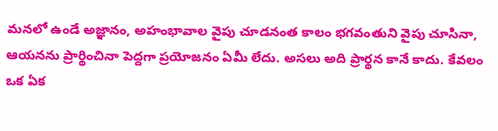మనలో ఉండే అజ్ఞానం, అహంభావాల వైపు చూడనంత కాలం భగవంతుని వైపు చూసినా, ఆయనను ప్రార్థించినా పెద్దగా ప్రయోజనం ఏమీ లేదు. అసలు అది ప్రార్థన కానే కాదు. కేవలం ఒక ఏక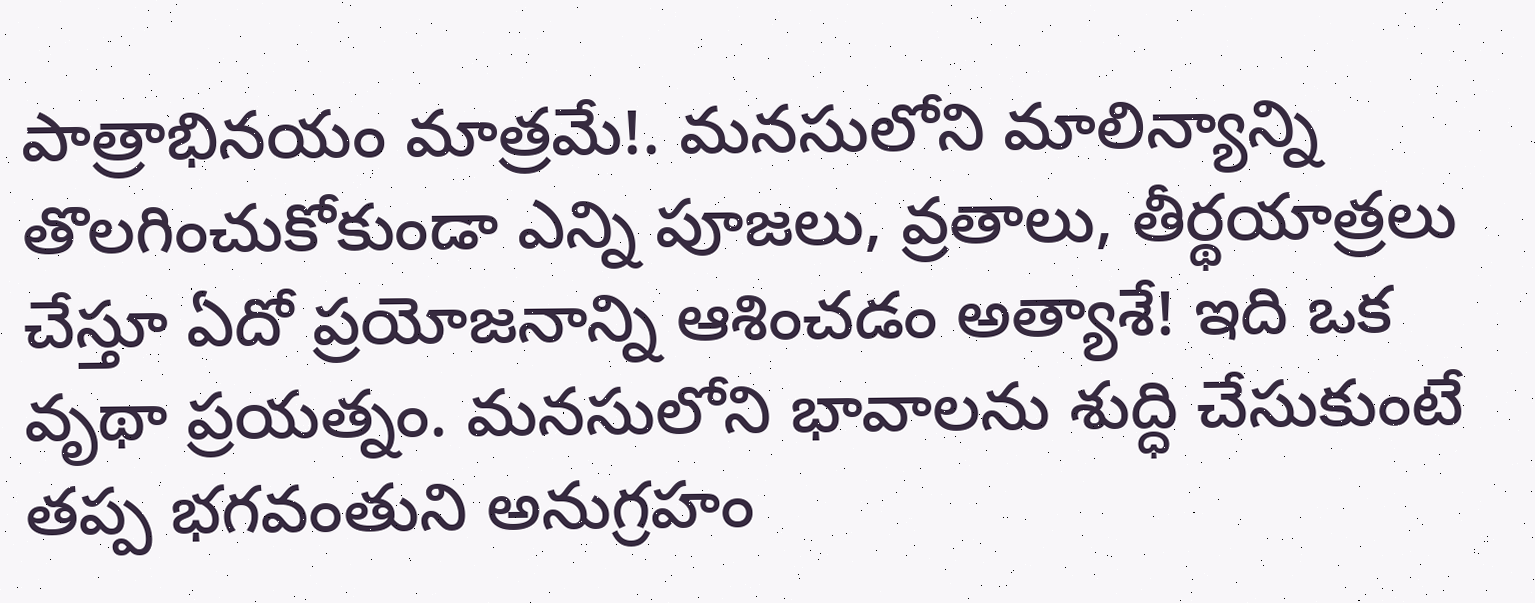పాత్రాభినయం మాత్రమే!. మనసులోని మాలిన్యాన్ని తొలగించుకోకుండా ఎన్ని పూజలు, వ్రతాలు, తీర్థయాత్రలు చేస్తూ ఏదో ప్రయోజనాన్ని ఆశించడం అత్యాశే! ఇది ఒక వృథా ప్రయత్నం. మనసులోని భావాలను శుద్ధి చేసుకుంటే తప్ప భగవంతుని అనుగ్రహం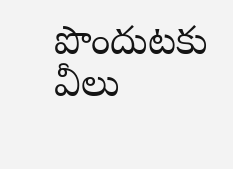పొందుటకు వీలు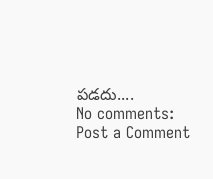పడదు....
No comments:
Post a Comment